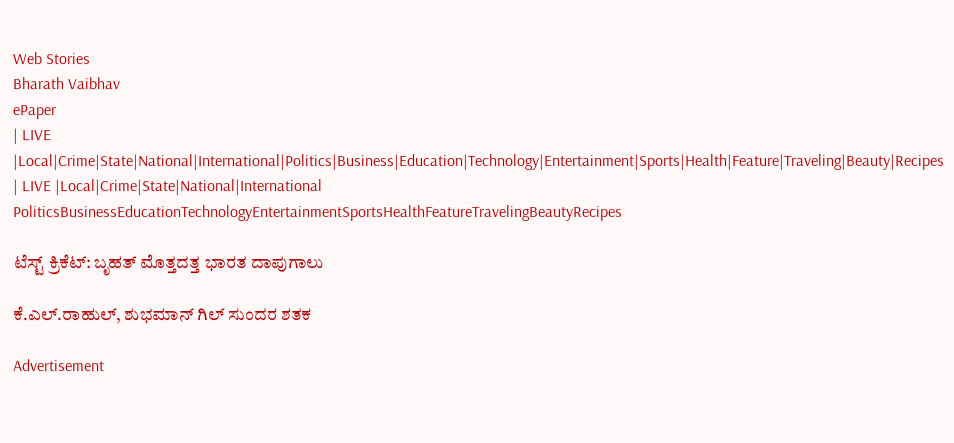Web Stories
Bharath Vaibhav
ePaper
| LIVE |Local|Crime|State|National|International|Politics|Business|Education|Technology|Entertainment|Sports|Health|Feature|Traveling|Beauty|Recipes
| LIVE |Local|Crime|State|National|International
PoliticsBusinessEducationTechnologyEntertainmentSportsHealthFeatureTravelingBeautyRecipes

ಟೆಸ್ಟ್ ಕ್ರಿಕೆಟ್: ಬೃಹತ್ ಮೊತ್ತದತ್ತ ಭಾರತ ದಾಪುಗಾಲು

ಕೆ.ಎಲ್.ರಾಹುಲ್, ಶುಭಮಾನ್ ಗಿಲ್ ಸುಂದರ ಶತಕ

Advertisement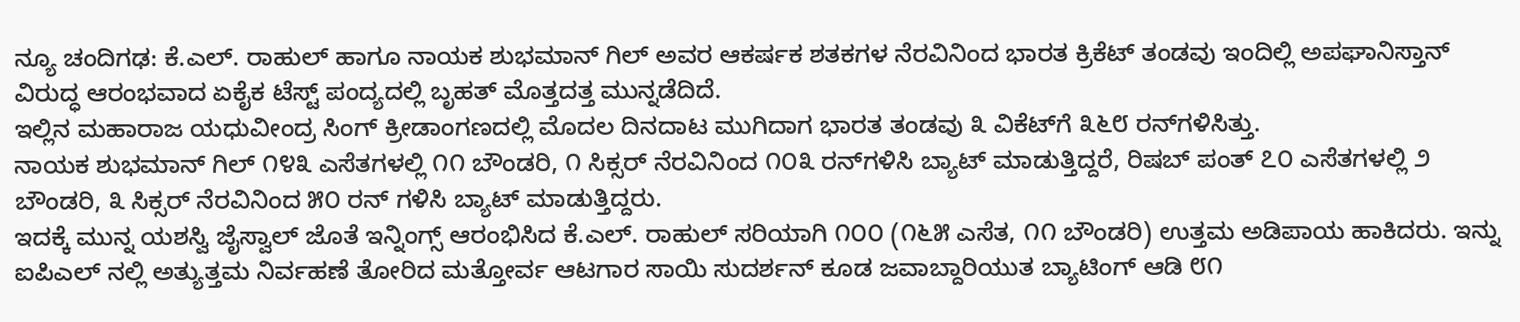ನ್ಯೂ ಚಂದಿಗಢ: ಕೆ.ಎಲ್. ರಾಹುಲ್ ಹಾಗೂ ನಾಯಕ ಶುಭಮಾನ್ ಗಿಲ್ ಅವರ ಆಕರ್ಷಕ ಶತಕಗಳ ನೆರವಿನಿಂದ ಭಾರತ ಕ್ರಿಕೆಟ್ ತಂಡವು ಇಂದಿಲ್ಲಿ ಅಪಘಾನಿಸ್ತಾನ್ ವಿರುದ್ಧ ಆರಂಭವಾದ ಏಕೈಕ ಟೆಸ್ಟ್ ಪಂದ್ಯದಲ್ಲಿ ಬೃಹತ್ ಮೊತ್ತದತ್ತ ಮುನ್ನಡೆದಿದೆ.
ಇಲ್ಲಿನ ಮಹಾರಾಜ ಯಧುವೀಂದ್ರ ಸಿಂಗ್ ಕ್ರೀಡಾಂಗಣದಲ್ಲಿ ಮೊದಲ ದಿನದಾಟ ಮುಗಿದಾಗ ಭಾರತ ತಂಡವು ೩ ವಿಕೆಟ್‌ಗೆ ೩೬೮ ರನ್‌ಗಳಿಸಿತ್ತು.
ನಾಯಕ ಶುಭಮಾನ್ ಗಿಲ್ ೧೪೩ ಎಸೆತಗಳಲ್ಲಿ ೧೧ ಬೌಂಡರಿ, ೧ ಸಿಕ್ಸರ್ ನೆರವಿನಿಂದ ೧೦೩ ರನ್‌ಗಳಿಸಿ ಬ್ಯಾಟ್ ಮಾಡುತ್ತಿದ್ದರೆ, ರಿಷಬ್ ಪಂತ್ ೭೦ ಎಸೆತಗಳಲ್ಲಿ ೨ ಬೌಂಡರಿ, ೩ ಸಿಕ್ಸರ್ ನೆರವಿನಿಂದ ೫೦ ರನ್ ಗಳಿಸಿ ಬ್ಯಾಟ್ ಮಾಡುತ್ತಿದ್ದರು.
ಇದಕ್ಕೆ ಮುನ್ನ ಯಶಸ್ವಿ ಜೈಸ್ವಾಲ್ ಜೊತೆ ಇನ್ನಿಂಗ್ಸ್ ಆರಂಭಿಸಿದ ಕೆ.ಎಲ್. ರಾಹುಲ್ ಸರಿಯಾಗಿ ೧೦೦ (೧೬೫ ಎಸೆತ, ೧೧ ಬೌಂಡರಿ) ಉತ್ತಮ ಅಡಿಪಾಯ ಹಾಕಿದರು. ಇನ್ನು ಐಪಿಎಲ್ ನಲ್ಲಿ ಅತ್ಯುತ್ತಮ ನಿರ್ವಹಣೆ ತೋರಿದ ಮತ್ತೋರ್ವ ಆಟಗಾರ ಸಾಯಿ ಸುದರ್ಶನ್ ಕೂಡ ಜವಾಬ್ದಾರಿಯುತ ಬ್ಯಾಟಿಂಗ್ ಆಡಿ ೮೧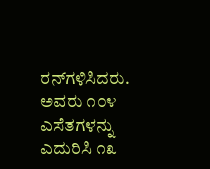ರನ್‌ಗಳಿಸಿದರು. ಅವರು ೧೦೪ ಎಸೆತಗಳನ್ನು ಎದುರಿಸಿ ೧೩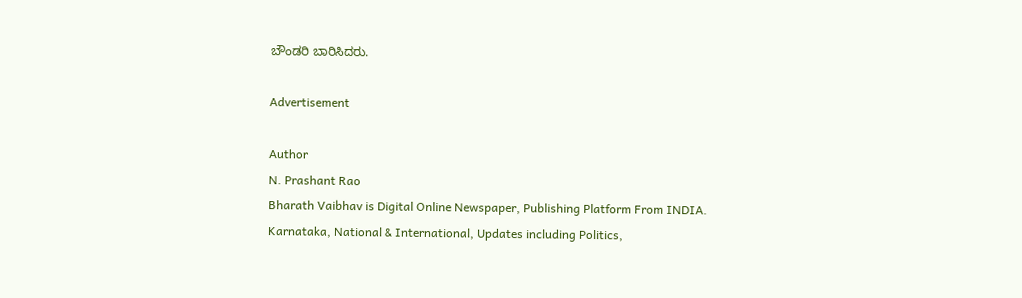ಬೌಂಡರಿ ಬಾರಿಸಿದರು.

Advertisement

Author
N. Prashant Rao
Bharath Vaibhav is Digital Online Newspaper, Publishing Platform From INDIA. Karnataka, National & International, Updates including Politics,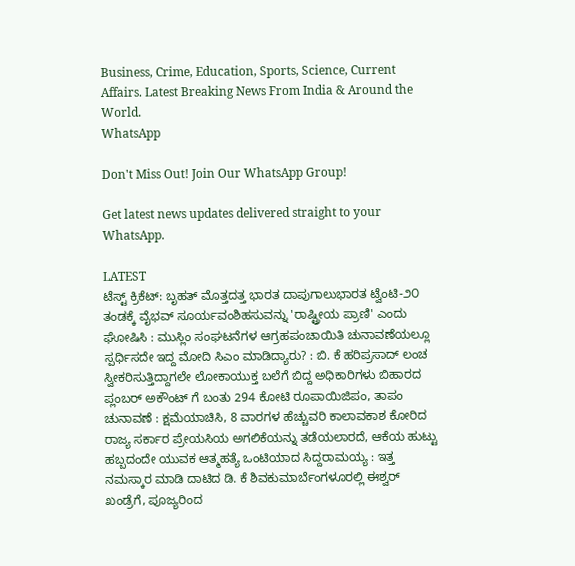Business, Crime, Education, Sports, Science, Current Affairs. Latest Breaking News From India & Around the World.
WhatsApp

Don't Miss Out! Join Our WhatsApp Group!

Get latest news updates delivered straight to your WhatsApp.

LATEST
ಟೆಸ್ಟ್ ಕ್ರಿಕೆಟ್: ಬೃಹತ್ ಮೊತ್ತದತ್ತ ಭಾರತ ದಾಪುಗಾಲುಭಾರತ ಟ್ವೆಂಟಿ-೨೦ ತಂಡಕ್ಕೆ ವೈಭವ್ ಸೂರ್ಯವಂಶಿಹಸುವನ್ನು 'ರಾಷ್ಟ್ರೀಯ ಪ್ರಾಣಿ' ಎಂದು ಘೋಷಿಸಿ : ಮುಸ್ಲಿಂ ಸಂಘಟನೆಗಳ ಆಗ್ರಹಪಂಚಾಯಿತಿ ಚುನಾವಣೆಯಲ್ಲೂ ಸ್ಪರ್ಧಿಸದೇ ಇದ್ದ ಮೋದಿ ಸಿಎಂ ಮಾಡಿದ್ಯಾರು? : ಬಿ. ಕೆ ಹರಿಪ್ರಸಾದ್ ಲಂಚ ಸ್ವೀಕರಿಸುತ್ತಿದ್ದಾಗಲೇ ಲೋಕಾಯುಕ್ತ ಬಲೆಗೆ ಬಿದ್ದ ಅಧಿಕಾರಿಗಳು ಬಿಹಾರದ ಪ್ಲಂಬರ್ ಅಕೌಂಟ್ ಗೆ ಬಂತು 294 ಕೋಟಿ ರೂಪಾಯಿಜಿಪಂ, ತಾಪಂ ಚುನಾವಣೆ : ಕ್ಷಮೆಯಾಚಿಸಿ, 8 ವಾರಗಳ ಹೆಚ್ಚುವರಿ ಕಾಲಾವಕಾಶ ಕೋರಿದ ರಾಜ್ಯ ಸರ್ಕಾರ ಪ್ರೇಯಸಿಯ ಅಗಲಿಕೆಯನ್ನು ತಡೆಯಲಾರದೆ, ಆಕೆಯ ಹುಟ್ಟು ಹಬ್ಬದಂದೇ ಯುವಕ ಆತ್ಮಹತ್ಯೆ ಒಂಟಿಯಾದ ಸಿದ್ದರಾಮಯ್ಯ : ಇತ್ತ ನಮಸ್ಕಾರ ಮಾಡಿ ದಾಟಿದ ಡಿ. ಕೆ ಶಿವಕುಮಾರ್ಬೆಂಗಳೂರಲ್ಲಿ ಈಶ್ವರ್ ಖಂಡ್ರೆಗೆ, ಪೂಜ್ಯರಿಂದ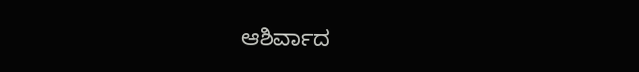ಆಶಿರ್ವಾದ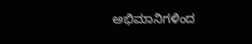ಅಭಿಮಾನಿಗಳಿಂದ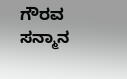ಗೌರವ ಸನ್ಮಾನ